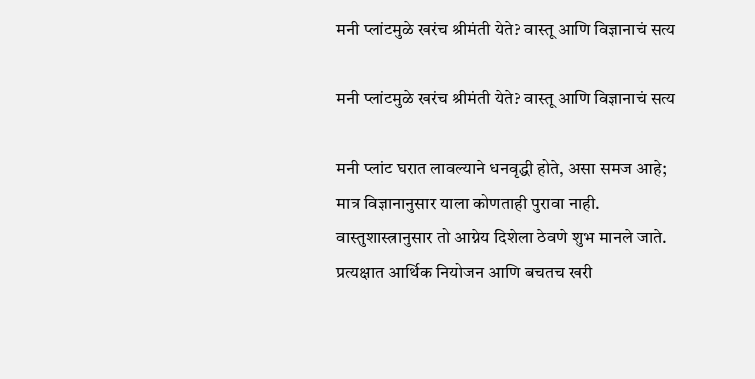मनी प्लांटमुळे खरंच श्रीमंती येते? वास्तू आणि विज्ञानाचं सत्य

मनी प्लांटमुळे खरंच श्रीमंती येते? वास्तू आणि विज्ञानाचं सत्य

मनी प्लांट घरात लावल्याने धनवृद्धी होते, असा समज आहे; मात्र विज्ञानानुसार याला कोणताही पुरावा नाही. वास्तुशास्त्रानुसार तो आग्नेय दिशेला ठेवणे शुभ मानले जाते. प्रत्यक्षात आर्थिक नियोजन आणि बचतच खरी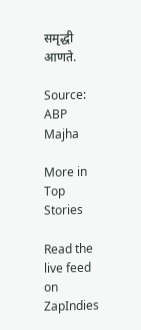समृद्धी आणते.

Source: ABP Majha

More in Top Stories

Read the live feed on ZapIndies